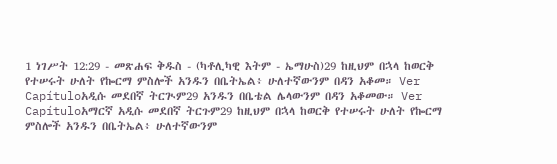1 ነገሥት 12:29 - መጽሐፍ ቅዱስ - (ካቶሊካዊ እትም - ኤማሁስ)29 ከዚህም በኋላ ከወርቅ የተሠሩት ሁለት የኰርማ ምስሎች አንዱን በቤትኤል፥ ሁለተኛውንም በዳን አቆመ። Ver Capítuloአዲሱ መደበኛ ትርጒም29 አንዱን በቤቴል ሌላውንም በዳን አቆመው። Ver Capítuloአማርኛ አዲሱ መደበኛ ትርጉም29 ከዚህም በኋላ ከወርቅ የተሠሩት ሁለት የኰርማ ምስሎች አንዱን በቤትኤል፥ ሁለተኛውንም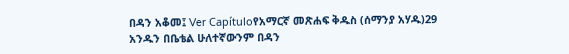በዳን አቆመ፤ Ver Capítuloየአማርኛ መጽሐፍ ቅዱስ (ሰማንያ አሃዱ)29 አንዱን በቤቴል ሁለተኛውንም በዳን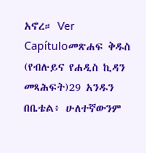አኖረ። Ver Capítuloመጽሐፍ ቅዱስ (የብሉይና የሐዲስ ኪዳን መጻሕፍት)29 አንዱን በቤቴል፥ ሁለተኛውንም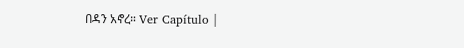በዳን አኖረ። Ver Capítulo |